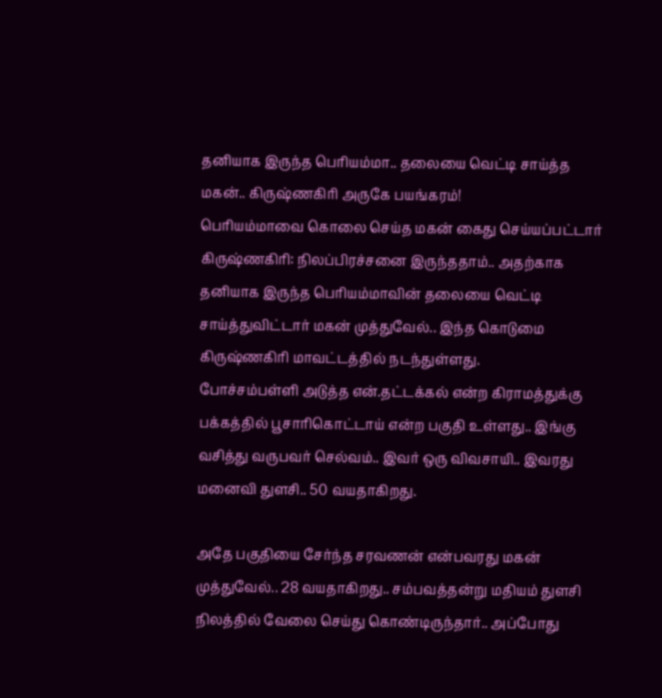தனியாக இருந்த பெரியம்மா.. தலையை வெட்டி சாய்த்த மகன்.. கிருஷ்ணகிரி அருகே பயங்கரம்!
பெரியம்மாவை கொலை செய்த மகன் கைது செய்யப்பட்டார்
கிருஷ்ணகிரி: நிலப்பிரச்சனை இருந்ததாம்.. அதற்காக தனியாக இருந்த பெரியம்மாவின் தலையை வெட்டி சாய்த்துவிட்டார் மகன் முத்துவேல்.. இந்த கொடுமை கிருஷ்ணகிரி மாவட்டத்தில் நடந்துள்ளது.
போச்சம்பள்ளி அடுத்த என்.தட்டக்கல் என்ற கிராமத்துக்கு பக்கத்தில் பூசாரிகொட்டாய் என்ற பகுதி உள்ளது.. இங்கு வசித்து வருபவர் செல்வம்.. இவர் ஒரு விவசாயி.. இவரது மனைவி துளசி.. 50 வயதாகிறது.

அதே பகுதியை சேர்ந்த சரவணன் என்பவரது மகன் முத்துவேல்.. 28 வயதாகிறது.. சம்பவத்தன்று மதியம் துளசி நிலத்தில் வேலை செய்து கொண்டிருந்தார்.. அப்போது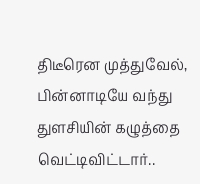திடீரென முத்துவேல், பின்னாடியே வந்து துளசியின் கழுத்தை வெட்டிவிட்டார்..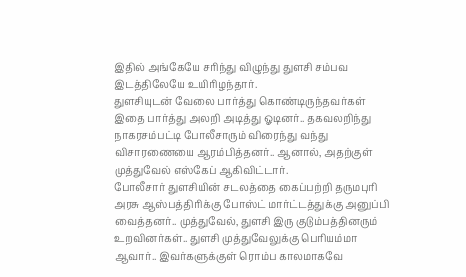இதில் அங்கேயே சரிந்து விழுந்து துளசி சம்பவ இடத்திலேயே உயிரிழந்தார்.
துளசியுடன் வேலை பார்த்து கொண்டிருந்தவர்கள் இதை பார்த்து அலறி அடித்து ஓடினர்.. தகவலறிந்து நாகரசம்பட்டி போலீசாரும் விரைந்து வந்து விசாரணையை ஆரம்பித்தனர்.. ஆனால், அதற்குள் முத்துவேல் எஸ்கேப் ஆகிவிட்டார்.
போலீசார் துளசியின் சடலத்தை கைப்பற்றி தருமபுரி அரசு ஆஸ்பத்திரிக்கு போஸ்ட் மார்ட்டத்துக்கு அனுப்பி வைத்தனர்.. முத்துவேல், துளசி இரு குடும்பத்தினரும் உறவினர்கள்.. துளசி முத்துவேலுக்கு பெரியம்மா ஆவார்.. இவர்களுக்குள் ரொம்ப காலமாகவே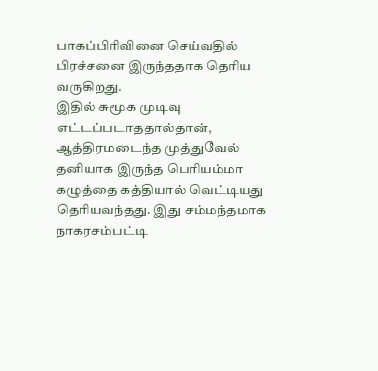பாகப்பிரிவினை செய்வதில் பிரச்சனை இருந்ததாக தெரிய வருகிறது.
இதில் சுமூக முடிவு எட்டப்படாததால்தான், ஆத்திரமடைந்த முத்துவேல் தனியாக இருந்த பெரியம்மா கழுத்தை கத்தியால் வெட்டியது தெரியவந்தது. இது சம்மந்தமாக நாகரசம்பட்டி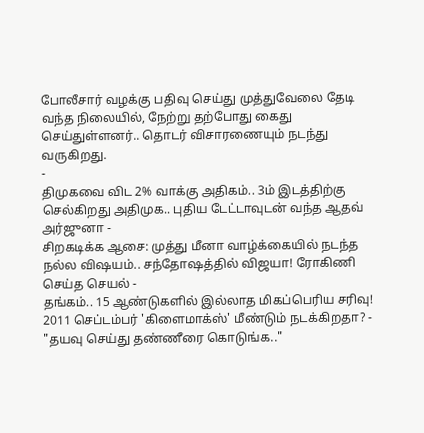போலீசார் வழக்கு பதிவு செய்து முத்துவேலை தேடி வந்த நிலையில், நேற்று தற்போது கைது செய்துள்ளனர்.. தொடர் விசாரணையும் நடந்து வருகிறது.
-
திமுகவை விட 2% வாக்கு அதிகம்.. 3ம் இடத்திற்கு செல்கிறது அதிமுக.. புதிய டேட்டாவுடன் வந்த ஆதவ் அர்ஜுனா -
சிறகடிக்க ஆசை: முத்து மீனா வாழ்க்கையில் நடந்த நல்ல விஷயம்.. சந்தோஷத்தில் விஜயா! ரோகிணி செய்த செயல் -
தங்கம்.. 15 ஆண்டுகளில் இல்லாத மிகப்பெரிய சரிவு! 2011 செப்டம்பர் 'கிளைமாக்ஸ்' மீண்டும் நடக்கிறதா? -
"தயவு செய்து தண்ணீரை கொடுங்க.."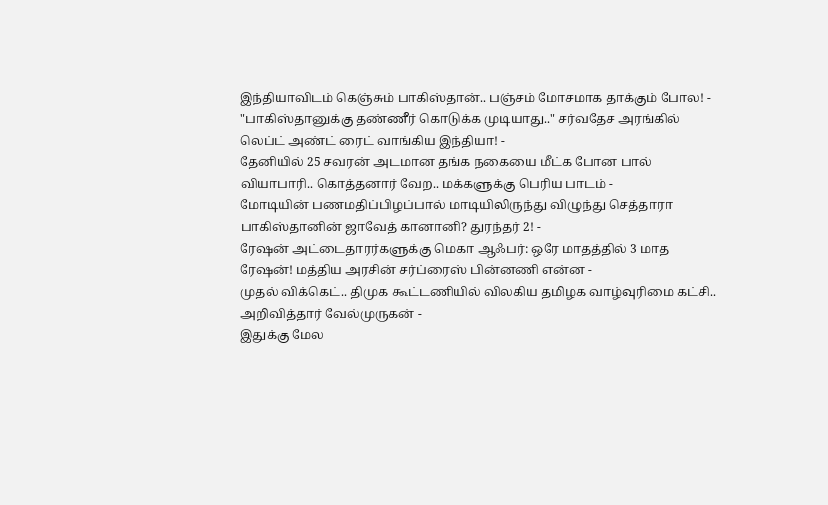இந்தியாவிடம் கெஞ்சும் பாகிஸ்தான்.. பஞ்சம் மோசமாக தாக்கும் போல! -
"பாகிஸ்தானுக்கு தண்ணீர் கொடுக்க முடியாது.." சர்வதேச அரங்கில் லெப்ட் அண்ட் ரைட் வாங்கிய இந்தியா! -
தேனியில் 25 சவரன் அடமான தங்க நகையை மீட்க போன பால் வியாபாரி.. கொத்தனார் வேற.. மக்களுக்கு பெரிய பாடம் -
மோடியின் பணமதிப்பிழப்பால் மாடியிலிருந்து விழுந்து செத்தாரா பாகிஸ்தானின் ஜாவேத் கானானி? துரந்தர் 2! -
ரேஷன் அட்டைதாரர்களுக்கு மெகா ஆஃபர்: ஒரே மாதத்தில் 3 மாத ரேஷன்! மத்திய அரசின் சர்ப்ரைஸ் பின்னணி என்ன -
முதல் விக்கெட்.. திமுக கூட்டணியில் விலகிய தமிழக வாழ்வுரிமை கட்சி.. அறிவித்தார் வேல்முருகன் -
இதுக்கு மேல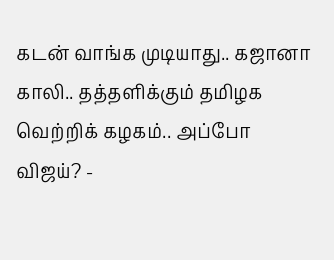கடன் வாங்க முடியாது.. கஜானா காலி.. தத்தளிக்கும் தமிழக வெற்றிக் கழகம்.. அப்போ விஜய்? -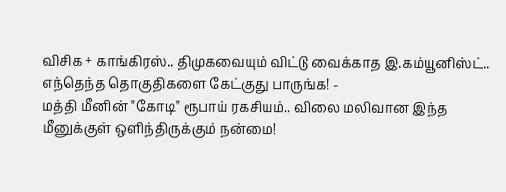விசிக + காங்கிரஸ்.. திமுகவையும் விட்டு வைக்காத இ.கம்யூனிஸ்ட்.. எந்தெந்த தொகுதிகளை கேட்குது பாருங்க! -
மத்தி மீனின் "கோடி" ரூபாய் ரகசியம்.. விலை மலிவான இந்த மீனுக்குள் ஒளிந்திருக்கும் நன்மை!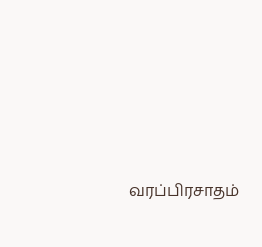வரப்பிரசாதம்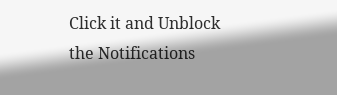Click it and Unblock the Notifications